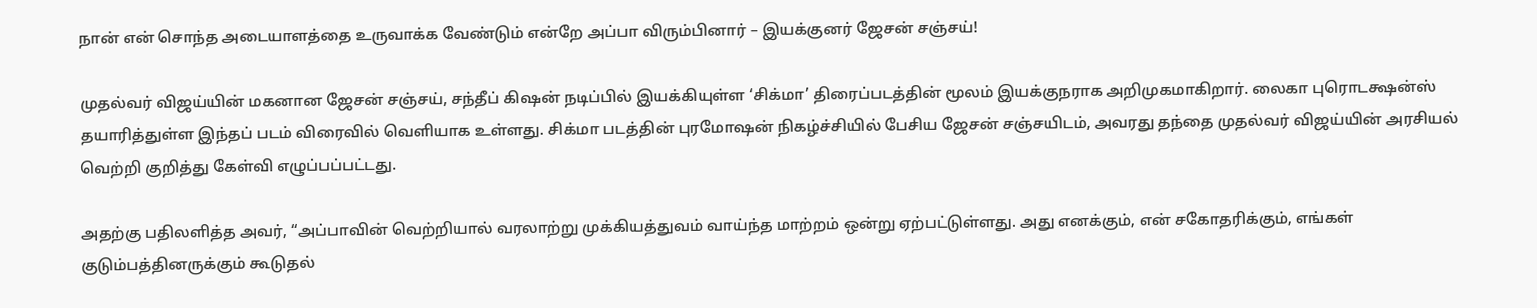நான் என் சொந்த அடையாளத்தை உருவாக்க வேண்டும் என்றே அப்பா விரும்பினார் – இயக்குனர் ஜேசன் சஞ்சய்!

முதல்வர் விஜய்யின் மகனான ஜேசன் சஞ்சய், சந்தீப் கிஷன் நடிப்பில் இயக்கியுள்ள ‘சிக்மா’ திரைப்படத்தின் மூலம் இயக்குநராக அறிமுகமாகிறார். லைகா புரொடக்ஷன்ஸ் தயாரித்துள்ள இந்தப் படம் விரைவில் வெளியாக உள்ளது. சிக்மா படத்தின் புரமோஷன் நிகழ்ச்சியில் பேசிய ஜேசன் சஞ்சயிடம், அவரது தந்தை முதல்வர் விஜய்யின் அரசியல் வெற்றி குறித்து கேள்வி எழுப்பப்பட்டது.

அதற்கு பதிலளித்த அவர், “அப்பாவின் வெற்றியால் வரலாற்று முக்கியத்துவம் வாய்ந்த மாற்றம் ஒன்று ஏற்பட்டுள்ளது. அது எனக்கும், என் சகோதரிக்கும், எங்கள் குடும்பத்தினருக்கும் கூடுதல்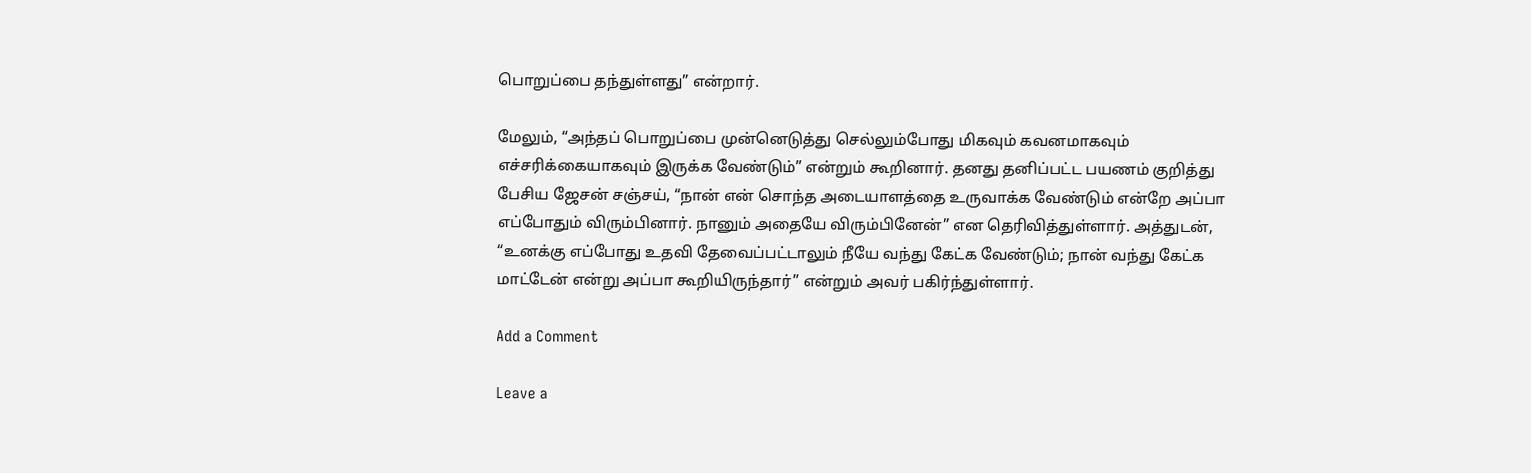பொறுப்பை தந்துள்ளது” என்றார்.

மேலும், “அந்தப் பொறுப்பை முன்னெடுத்து செல்லும்போது மிகவும் கவனமாகவும் எச்சரிக்கையாகவும் இருக்க வேண்டும்” என்றும் கூறினார். தனது தனிப்பட்ட பயணம் குறித்து பேசிய ஜேசன் சஞ்சய், “நான் என் சொந்த அடையாளத்தை உருவாக்க வேண்டும் என்றே அப்பா எப்போதும் விரும்பினார். நானும் அதையே விரும்பினேன்” என தெரிவித்துள்ளார். அத்துடன், “உனக்கு எப்போது உதவி தேவைப்பட்டாலும் நீயே வந்து கேட்க வேண்டும்; நான் வந்து கேட்க மாட்டேன் என்று அப்பா கூறியிருந்தார்” என்றும் அவர் பகிர்ந்துள்ளார்.

Add a Comment

Leave a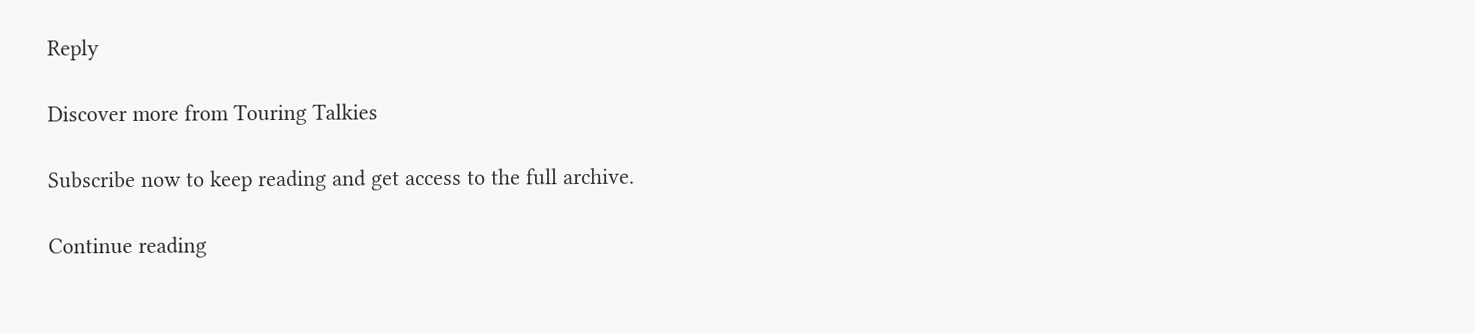Reply

Discover more from Touring Talkies

Subscribe now to keep reading and get access to the full archive.

Continue reading